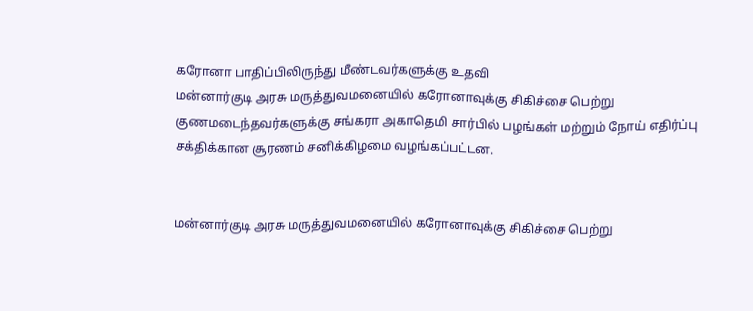கரோனா பாதிப்பிலிருந்து மீண்டவர்களுக்கு உதவி
மன்னார்குடி அரசு மருத்துவமனையில் கரோனாவுக்கு சிகிச்சை பெற்று குணமடைந்தவர்களுக்கு சங்கரா அகாதெமி சார்பில் பழங்கள் மற்றும் நோய் எதிர்ப்பு சக்திக்கான சூரணம் சனிக்கிழமை வழங்கப்பட்டன.


மன்னார்குடி அரசு மருத்துவமனையில் கரோனாவுக்கு சிகிச்சை பெற்று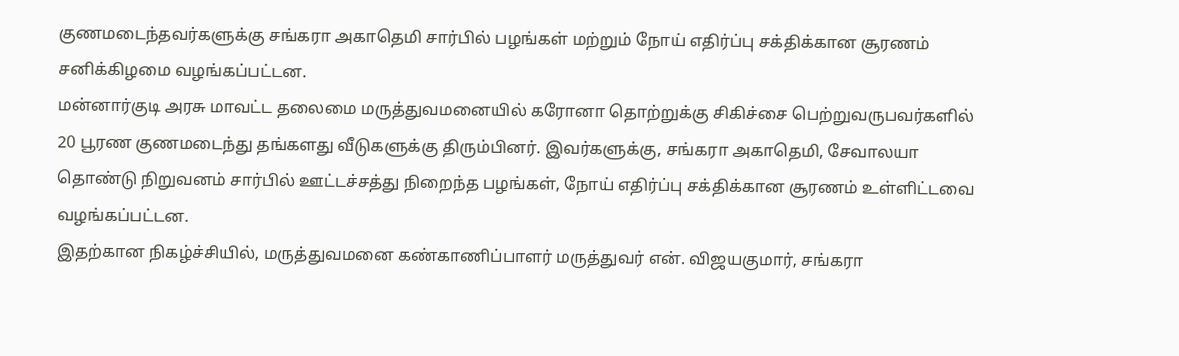குணமடைந்தவர்களுக்கு சங்கரா அகாதெமி சார்பில் பழங்கள் மற்றும் நோய் எதிர்ப்பு சக்திக்கான சூரணம் சனிக்கிழமை வழங்கப்பட்டன.
மன்னார்குடி அரசு மாவட்ட தலைமை மருத்துவமனையில் கரோனா தொற்றுக்கு சிகிச்சை பெற்றுவருபவர்களில் 20 பூரண குணமடைந்து தங்களது வீடுகளுக்கு திரும்பினர். இவர்களுக்கு, சங்கரா அகாதெமி, சேவாலயா தொண்டு நிறுவனம் சார்பில் ஊட்டச்சத்து நிறைந்த பழங்கள், நோய் எதிர்ப்பு சக்திக்கான சூரணம் உள்ளிட்டவை வழங்கப்பட்டன.
இதற்கான நிகழ்ச்சியில், மருத்துவமனை கண்காணிப்பாளர் மருத்துவர் என். விஜயகுமார், சங்கரா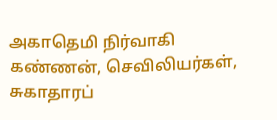அகாதெமி நிர்வாகி கண்ணன், செவிலியர்கள், சுகாதாரப்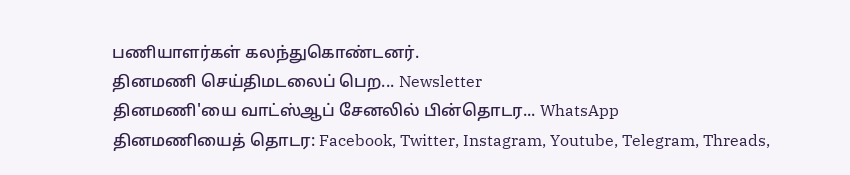பணியாளர்கள் கலந்துகொண்டனர்.
தினமணி செய்திமடலைப் பெற... Newsletter
தினமணி'யை வாட்ஸ்ஆப் சேனலில் பின்தொடர... WhatsApp
தினமணியைத் தொடர: Facebook, Twitter, Instagram, Youtube, Telegram, Threads,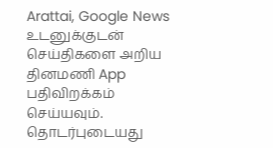Arattai, Google News
உடனுக்குடன் செய்திகளை அறிய தினமணி App பதிவிறக்கம் செய்யவும்.
தொடர்புடையது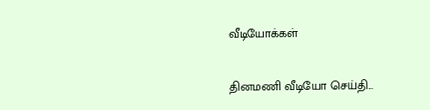வீடியோக்கள்

தினமணி வீடியோ செய்தி...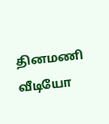தினமணி வீடியோ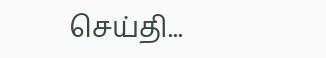செய்தி...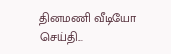தினமணி வீடியோ செய்தி...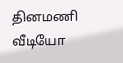தினமணி வீடியோ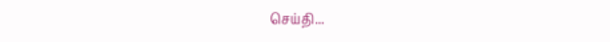செய்தி...